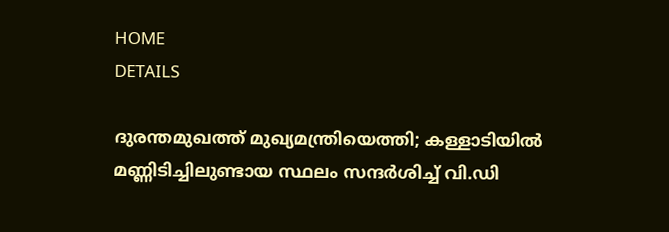HOME
DETAILS

ദുരന്തമുഖത്ത് മുഖ്യമന്ത്രിയെത്തി; കള്ളാടിയില്‍ മണ്ണിടിച്ചിലുണ്ടായ സ്ഥലം സന്ദര്‍ശിച്ച് വി.ഡി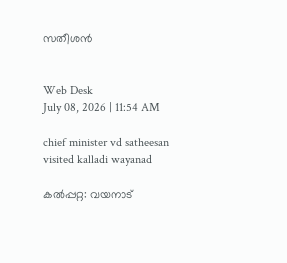സതീശന്‍


Web Desk
July 08, 2026 | 11:54 AM

chief minister vd satheesan visited kalladi wayanad

കല്‍പ്പറ്റ: വയനാട്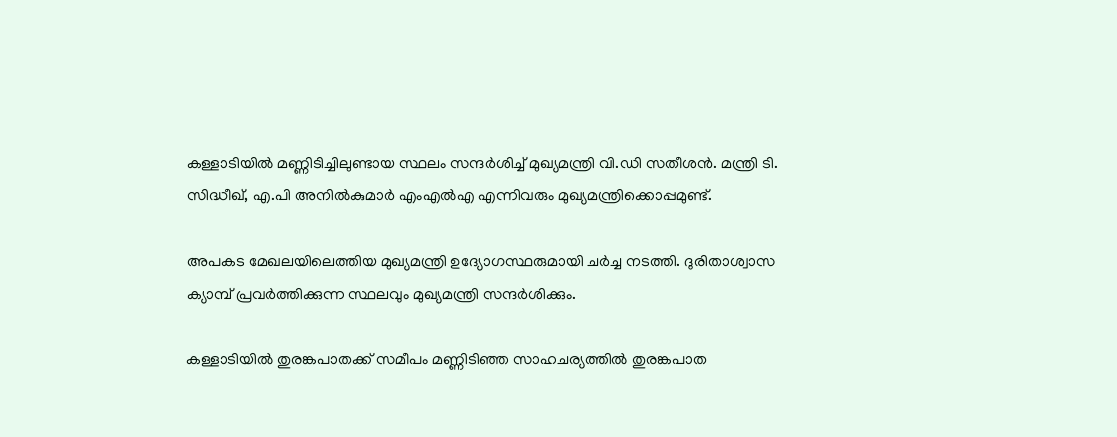കള്ളാടിയില്‍ മണ്ണിടിച്ചിലുണ്ടായ സ്ഥലം സന്ദര്‍ശിച്ച് മുഖ്യമന്ത്രി വി.ഡി സതീശന്‍. മന്ത്രി ടി. സിദ്ധീഖ്, എ.പി അനില്‍കുമാര്‍ എംഎല്‍എ എന്നിവരും മുഖ്യമന്ത്രിക്കൊപ്പമുണ്ട്.

അപകട മേഖലയിലെത്തിയ മുഖ്യമന്ത്രി ഉദ്യോഗസ്ഥരുമായി ചര്‍ച്ച നടത്തി. ദുരിതാശ്വാസ ക്യാമ്പ് പ്രവര്‍ത്തിക്കുന്ന സ്ഥലവും മുഖ്യമന്ത്രി സന്ദര്‍ശിക്കും.

കള്ളാടിയിൽ തുരങ്കപാതക്ക് സമീപം മണ്ണിടിഞ്ഞ സാഹചര്യത്തിൽ തുരങ്കപാത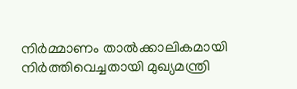നിർമ്മാണം താൽക്കാലികമായി നിർത്തിവെച്ചതായി മുഖ്യമന്ത്രി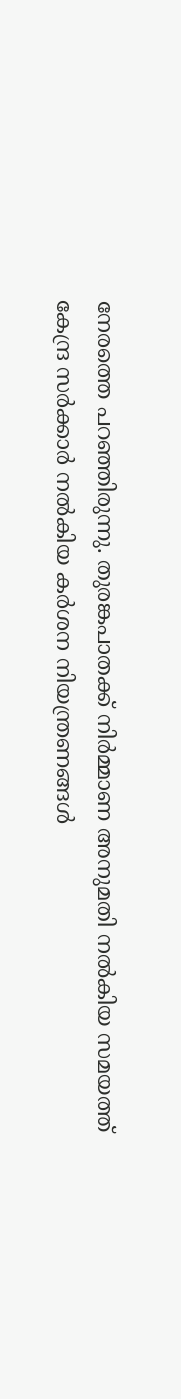നേരത്തെ പറഞ്ഞിരുന്നു. തുരങ്കപാതക്ക് നിർമ്മാണ അനുമതി നൽകിയ സമയത്ത് കേന്ദ്ര സർക്കാർ നൽകിയ കർശന നിയന്ത്രണങ്ങൾ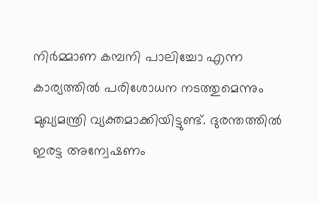നിർമ്മാണ കമ്പനി പാലിച്ചോ എന്ന കാര്യത്തിൽ പരിശോധന നടത്തുമെന്നും മുഖ്യമന്ത്രി വ്യക്തമാക്കിയിട്ടുണ്ട്. ദുരന്തത്തിൽ ഇരട്ട അന്വേഷണം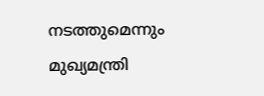നടത്തുമെന്നും മുഖ്യമന്ത്രി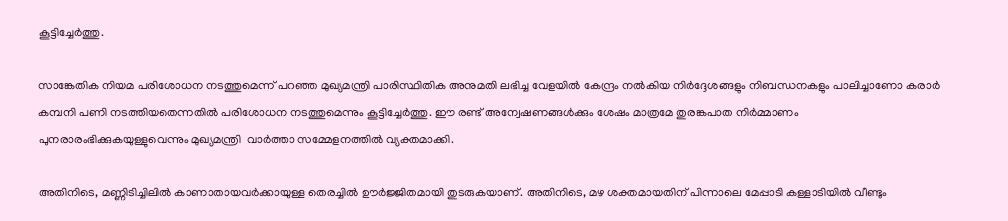കൂട്ടിച്ചേർത്തു.

സാങ്കേതിക നിയമ പരിശോധന നടത്തുമെന്ന് പറഞ്ഞ മുഖ്യമന്ത്രി പാരിസ്ഥിതിക അനുമതി ലഭിച്ച വേളയിൽ കേന്ദ്രം നൽകിയ നിർദ്ദേശങ്ങളും നിബന്ധനകളും പാലിച്ചാണോ കരാർ കമ്പനി പണി നടത്തിയതെന്നതിൽ പരിശോധന നടത്തുമെന്നും കൂട്ടിച്ചേർത്തു. ഈ രണ്ട് അന്വേഷണങ്ങൾക്കും ശേഷം മാത്രമേ തുരങ്കപാത നിർമ്മാണം പുനരാരംഭിക്കുകയുള്ളുവെന്നും മുഖ്യമന്ത്രി  വാർത്താ സമ്മേളനത്തിൽ വ്യക്തമാക്കി.

അതിനിടെ, മണ്ണിടിച്ചിലിൽ കാണാതായവർക്കായുള്ള തെരച്ചിൽ ഊർജ്ജിതമായി തുടരുകയാണ്. അതിനിടെ, മഴ ശക്തമായതിന് പിന്നാലെ മേപ്പാടി കള്ളാടിയിൽ വീണ്ടും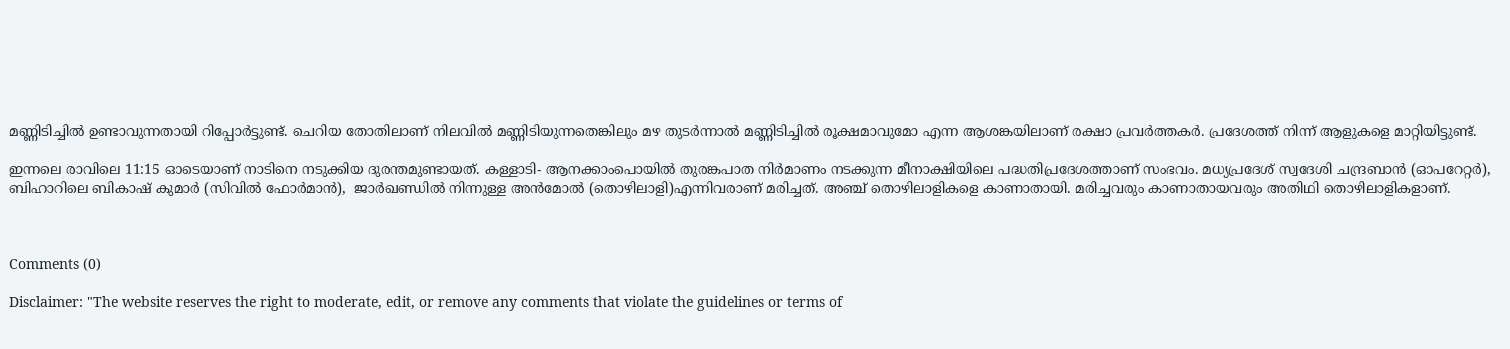മണ്ണിടിച്ചിൽ ഉണ്ടാവുന്നതായി റിപ്പോർട്ടുണ്ട്. ചെറിയ തോതിലാണ് നിലവിൽ മണ്ണിടിയുന്നതെങ്കിലും മഴ തുടർന്നാൽ മണ്ണിടിച്ചിൽ രൂക്ഷമാവുമോ എന്ന ആശങ്കയിലാണ് രക്ഷാ പ്രവർത്തകർ. പ്രദേശത്ത് നിന്ന് ആളുകളെ മാറ്റിയിട്ടുണ്ട്.

ഇന്നലെ രാവിലെ 11:15 ഓടെയാണ് നാടിനെ നടുക്കിയ ദുരന്തമുണ്ടായത്. കള്ളാടി- ആനക്കാംപൊയിൽ തുരങ്കപാത നിർമാണം നടക്കുന്ന മീനാക്ഷിയിലെ പദ്ധതിപ്രദേശത്താണ് സംഭവം. മധ്യപ്രദേശ് സ്വദേശി ചന്ദ്രബാൻ (ഓപറേറ്റർ), ബിഹാറിലെ ബികാഷ് കുമാർ (സിവിൽ ഫോർമാൻ),  ജാർഖണ്ഡിൽ നിന്നുള്ള അൻമോൽ (തൊഴിലാളി)എന്നിവരാണ് മരിച്ചത്. അഞ്ച് തൊഴിലാളികളെ കാണാതായി. മരിച്ചവരും കാണാതായവരും അതിഥി തൊഴിലാളികളാണ്.



Comments (0)

Disclaimer: "The website reserves the right to moderate, edit, or remove any comments that violate the guidelines or terms of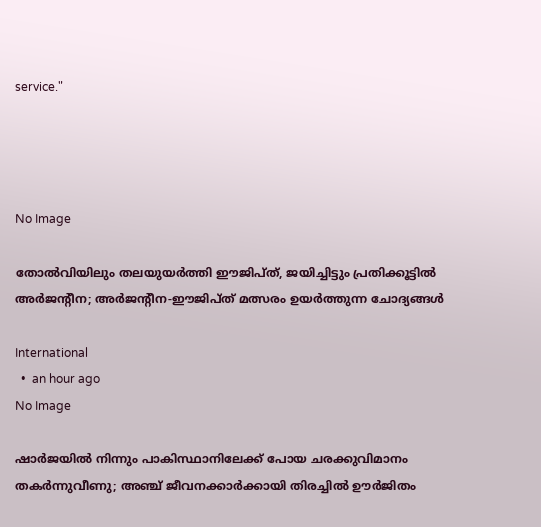service."




No Image

തോൽവിയിലും തലയുയർത്തി ഈജിപ്ത്, ജയിച്ചിട്ടും പ്രതിക്കൂട്ടിൽ അർജന്റീന; അർജന്റീന-ഈജിപ്ത് മത്സരം ഉയർത്തുന്ന ചോദ്യങ്ങൾ

International
  •  an hour ago
No Image

ഷാർജയിൽ നിന്നും പാകിസ്ഥാനിലേക്ക് പോയ ചരക്കുവിമാനം തകർന്നുവീണു; അഞ്ച് ജീവനക്കാർക്കായി തിരച്ചിൽ ഊർജിതം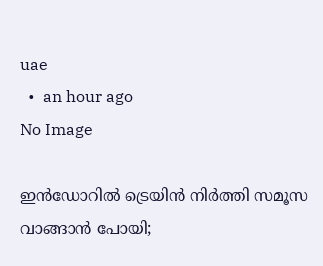uae
  •  an hour ago
No Image

ഇന്‍ഡോറില്‍ ട്രെയിന്‍ നിര്‍ത്തി സമൂസ വാങ്ങാന്‍ പോയി;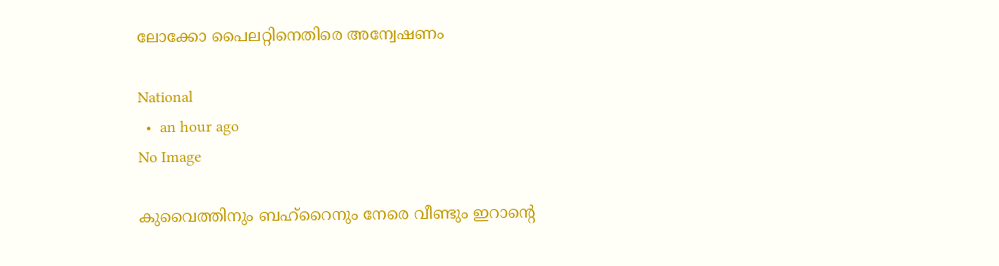ലോക്കോ പൈലറ്റിനെതിരെ അന്വേഷണം

National
  •  an hour ago
No Image

കുവൈത്തിനും ബഹ്റൈനും നേരെ വീണ്ടും ഇറാന്റെ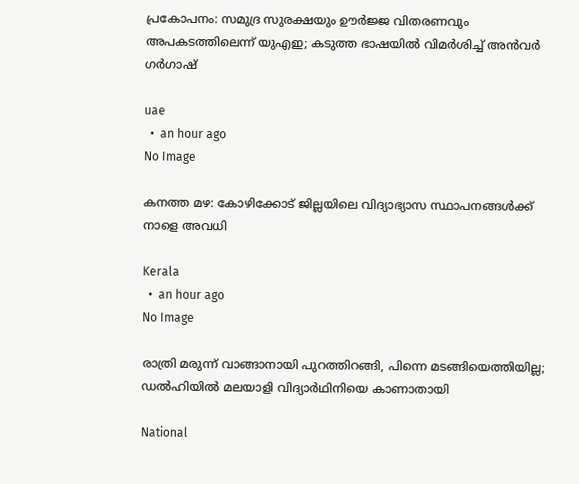പ്രകോപനം: സമുദ്ര സുരക്ഷയും ഊർജ്ജ വിതരണവും അപകടത്തിലെന്ന് യുഎഇ; കടുത്ത ഭാഷയിൽ വിമർശിച്ച് അൻവർ ഗർഗാഷ്

uae
  •  an hour ago
No Image

കനത്ത മഴ: കോഴിക്കോട് ജില്ലയിലെ വിദ്യാഭ്യാസ സ്ഥാപനങ്ങൾക്ക് നാളെ അവധി

Kerala
  •  an hour ago
No Image

രാത്രി മരുന്ന് വാങ്ങാനായി പുറത്തിറങ്ങി, പിന്നെ മടങ്ങിയെത്തിയില്ല; ഡല്‍ഹിയില്‍ മലയാളി വിദ്യാര്‍ഥിനിയെ കാണാതായി

National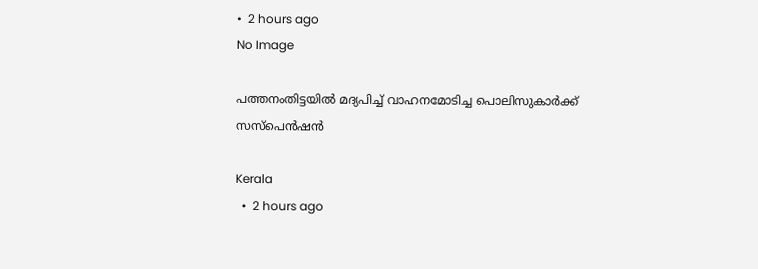•  2 hours ago
No Image

പത്തനംതിട്ടയില്‍ മദ്യപിച്ച് വാഹനമോടിച്ച പൊലിസുകാര്‍ക്ക് സസ്‌പെന്‍ഷന്‍

Kerala
  •  2 hours ago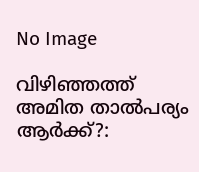No Image

വിഴിഞ്ഞത്ത് അമിത താല്‍പര്യം ആര്‍ക്ക്?: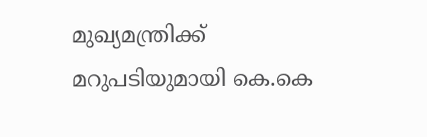മുഖ്യമന്ത്രിക്ക് മറുപടിയുമായി കെ.കെ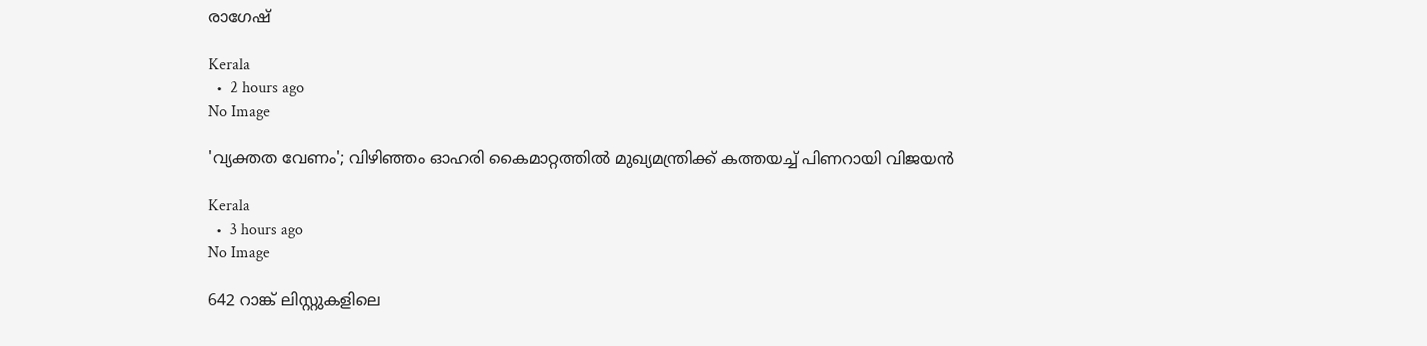രാഗേഷ്

Kerala
  •  2 hours ago
No Image

'വ്യക്തത വേണം'; വിഴിഞ്ഞം ഓഹരി കൈമാറ്റത്തില്‍ മുഖ്യമന്ത്രിക്ക് കത്തയച്ച് പിണറായി വിജയന്‍

Kerala
  •  3 hours ago
No Image

642 റാങ്ക് ലിസ്റ്റുകളിലെ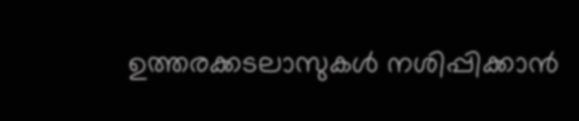ഉത്തരക്കടലാസുകള്‍ നശിപ്പിക്കാന്‍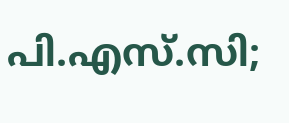പി.എസ്.സി;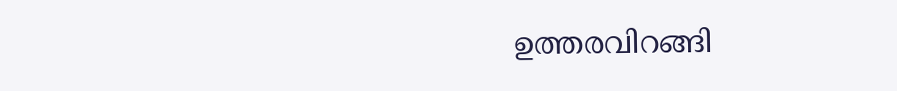ഉത്തരവിറങ്ങി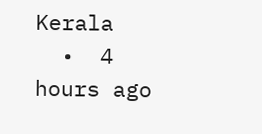Kerala
  •  4 hours ago